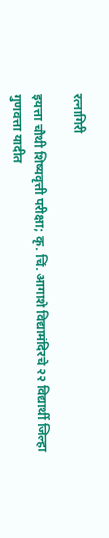रत्नागिरी

इयत्ता चौथी शिष्यवृत्ती परीक्षा; कृ. चिं. आगाशे विद्यामंदिरचे २२ विद्यार्थी जिल्हा गुणवत्ता यादीत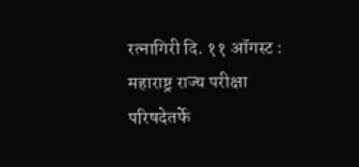रत्नागिरी दि. ११ ऑगस्ट : महाराष्ट्र राज्य परीक्षा परिषदेतर्फे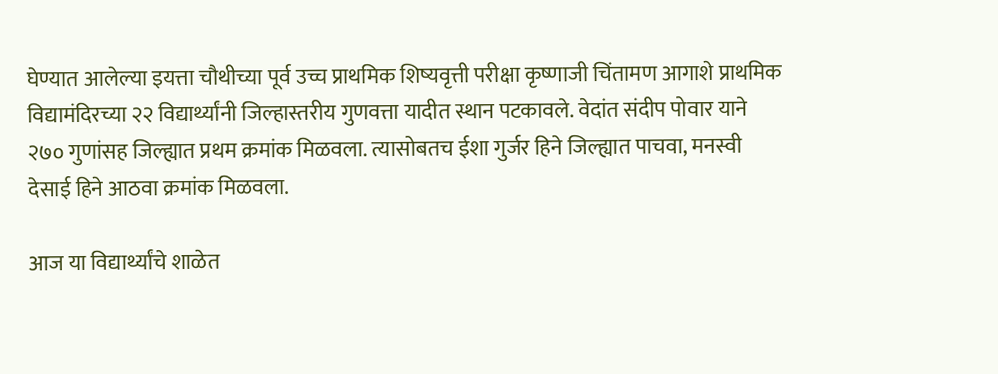घेण्यात आलेल्या इयत्ता चौथीच्या पूर्व उच्च प्राथमिक शिष्यवृत्ती परीक्षा कृष्णाजी चिंतामण आगाशे प्राथमिक विद्यामंदिरच्या २२ विद्यार्थ्यांनी जिल्हास्तरीय गुणवत्ता यादीत स्थान पटकावले. वेदांत संदीप पोवार याने २७० गुणांसह जिल्ह्यात प्रथम क्रमांक मिळवला. त्यासोबतच ईशा गुर्जर हिने जिल्ह्यात पाचवा, मनस्वी देसाई हिने आठवा क्रमांक मिळवला.

आज या विद्यार्थ्यांचे शाळेत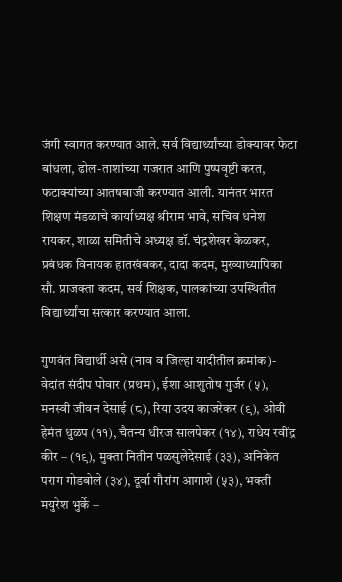जंगी स्वागत करण्यात आले. सर्व विद्यार्थ्यांच्या डोक्यावर फेटा बांधला, ढोल-ताशांच्या गजरात आणि पुष्पवृष्टी करत, फटाक्यांच्या आतषबाजी करण्यात आली. यानंतर भारत शिक्षण मंडळाचे कार्याध्यक्ष श्रीराम भावे, सचिव धनेश रायकर, शाळा समितीचे अध्यक्ष डॉ. चंद्रशेखर केळकर, प्रबंधक विनायक हातखंबकर, दादा कदम, मुख्याध्यापिका सौ. प्राजक्ता कदम, सर्व शिक्षक, पालकांच्या उपस्थितीत विद्यार्थ्यांचा सत्कार करण्यात आला.

गुणवंत विद्यार्थी असे (नाव व जिल्हा यादीतील क्रमांक)- वेदांत संदीप पोवार (प्रथम), ईशा आशुतोष गुर्जर (५), मनस्वी जीवन देसाई (८), रिया उदय काजरेकर (९), ओवी हेमंत धुळप (११), चैतन्य धीरज सालपेकर (१४), राधेय रवींद्र कीर – (१९), मुक्ता नितीन पळसुलेदेसाई (३३), अनिकेत पराग गोडबोले (३४), दूर्वा गौरांग आगाशे (५३), भक्ती मयुरेश भुर्के –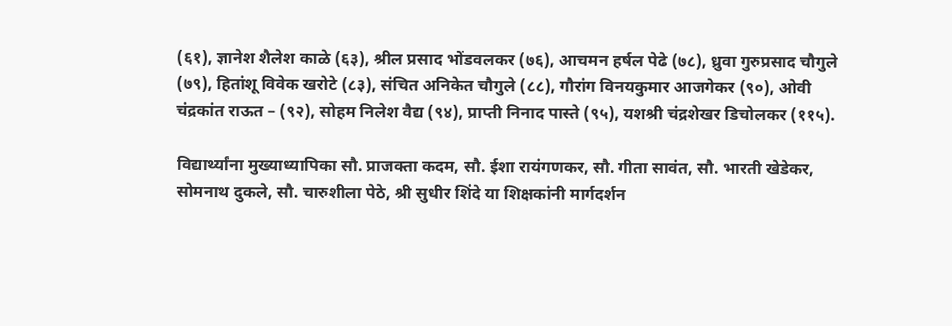(६१), ज्ञानेश शैलेश काळे (६३), श्रील प्रसाद भोंडवलकर (७६), आचमन हर्षल पेढे (७८), ध्रुवा गुरुप्रसाद चौगुले (७९), हितांशू विवेक खरोटे (८३), संचित अनिकेत चौगुले (८८), गौरांग विनयकुमार आजगेकर (९०), ओवी चंद्रकांत राऊत – (९२), सोहम निलेश वैद्य (९४), प्राप्ती निनाद पास्ते (९५), यशश्री चंद्रशेखर डिचोलकर (११५).

विद्यार्थ्यांना मुख्याध्यापिका सौ. प्राजक्ता कदम, सौ. ईशा रायंगणकर, सौ. गीता सावंत, सौ. भारती खेडेकर, सोमनाथ दुकले, सौ. चारुशीला पेठे, श्री सुधीर शिंदे या शिक्षकांनी मार्गदर्शन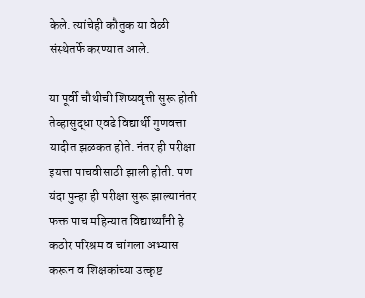केले. त्यांचेही कौतुक या वेळी संस्थेतर्फे करण्यात आले.

या पूर्वी चौथीची शिष्यवृत्ती सुरू होती तेव्हासुद्धा एवढे विद्यार्थी गुणवत्ता यादीत झळकत होते. नंतर ही परीक्षा इयत्ता पाचवीसाठी झाली होती. पण यंदा पुन्हा ही परीक्षा सुरू झाल्यानंतर फक्त पाच महिन्यात विद्यार्थ्यांनी हे कठोर परिश्रम व चांगला अभ्यास करून व शिक्षकांच्या उत्कृष्ट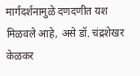मार्गदर्शनामुळे दणदणीत यश मिळवले आहे, असे डॉ. चंद्रशेखर केळकर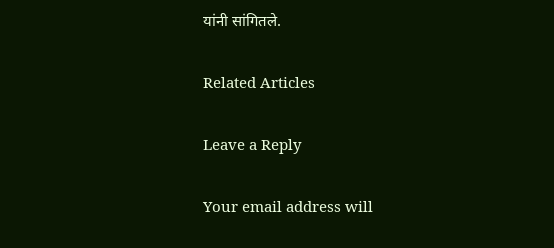यांनी सांगितले.

Related Articles

Leave a Reply

Your email address will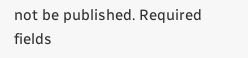not be published. Required fields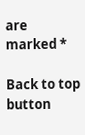are marked *

Back to top button